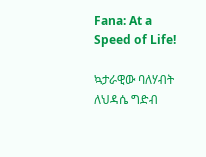Fana: At a Speed of Life!

ኳታራዊው ባለሃብት ለህዳሴ ግድብ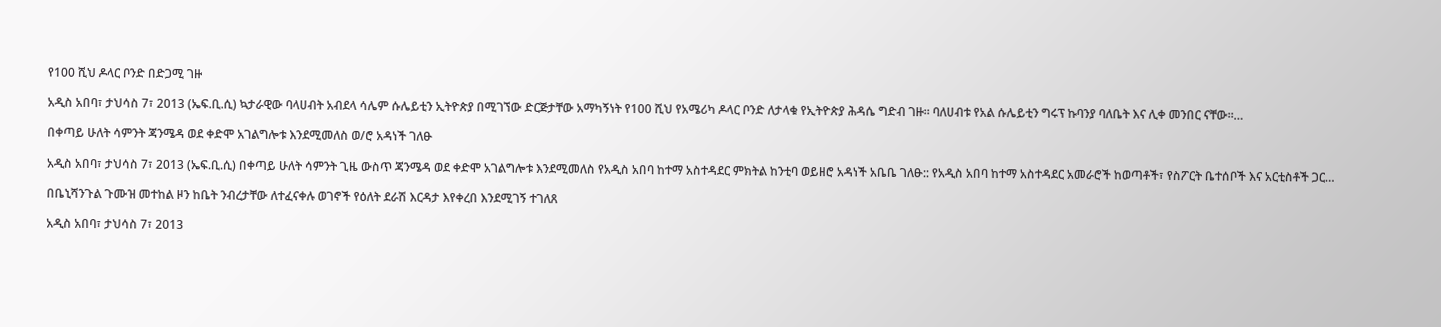የ100 ሺህ ዶላር ቦንድ በድጋሚ ገዙ

አዲስ አበባ፣ ታህሳስ 7፣ 2013 (ኤፍ.ቢ.ሲ) ኳታራዊው ባላሀብት አብደላ ሳሌም ሱሌይቲን ኢትዮጵያ በሚገኘው ድርጅታቸው አማካኝነት የ100 ሺህ የአሜሪካ ዶላር ቦንድ ለታላቁ የኢትዮጵያ ሕዳሴ ግድብ ገዙ። ባለሀብቱ የአል ሱሌይቲን ግሩፕ ኩባንያ ባለቤት እና ሊቀ መንበር ናቸው።…

በቀጣይ ሁለት ሳምንት ጃንሜዳ ወደ ቀድሞ አገልግሎቱ እንደሚመለስ ወ/ሮ አዳነች ገለፁ

አዲስ አበባ፣ ታህሳስ 7፣ 2013 (ኤፍ.ቢ.ሲ) በቀጣይ ሁለት ሳምንት ጊዜ ውስጥ ጃንሜዳ ወደ ቀድሞ አገልግሎቱ እንደሚመለስ የአዲስ አበባ ከተማ አስተዳደር ምክትል ከንቲባ ወይዘሮ አዳነች አቤቤ ገለፁ:: የአዲስ አበባ ከተማ አስተዳደር አመራሮች ከወጣቶች፣ የስፖርት ቤተሰቦች እና አርቲስቶች ጋር…

በቤኒሻንጉል ጉሙዝ መተከል ዞን ከቤት ንብረታቸው ለተፈናቀሉ ወገኖች የዕለት ደራሽ እርዳታ እየቀረበ እንደሚገኝ ተገለጸ

አዲስ አበባ፣ ታህሳስ 7፣ 2013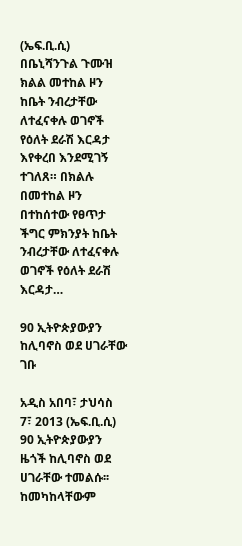(ኤፍ.ቢ.ሲ) በቤኒሻንጉል ጉሙዝ ክልል መተከል ዞን ከቤት ንብረታቸው ለተፈናቀሉ ወገኖች የዕለት ደራሽ እርዳታ እየቀረበ እንደሚገኝ ተገለጸ። በክልሉ በመተከል ዞን በተከሰተው የፀጥታ ችግር ምክንያት ከቤት ንብረታቸው ለተፈናቀሉ ወገኖች የዕለት ደራሽ እርዳታ…

90 ኢትዮጵያውያን ከሊባኖስ ወደ ሀገራቸው ገቡ

አዲስ አበባ፣ ታህሳስ 7፣ 2013 (ኤፍ.ቢ.ሲ) 90 ኢትዮጵያውያን ዜጎች ከሊባኖስ ወደ ሀገራቸው ተመልሱ፡፡ ከመካከላቸውም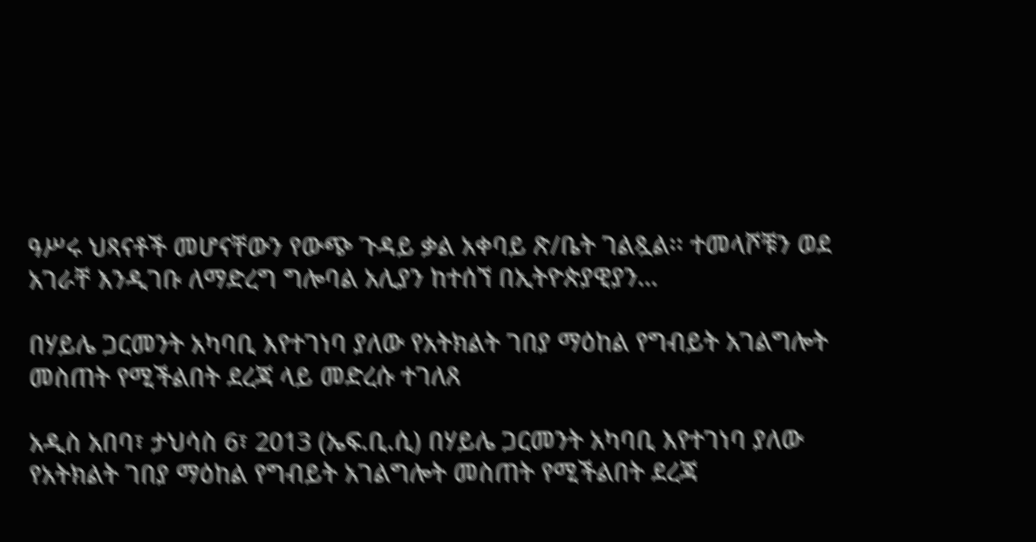ዓሥሩ ህጻናቶች መሆናቸውን የውጭ ጉዳይ ቃል አቀባይ ጽ/ቤት ገልጿል፡፡ ተመላሾቹን ወደ አገራቸ እንዲገቡ ለማድረግ ግሎባል አሊያን ከተሰኘ በኢትዮጵያዊያን…

በሃይሌ ጋርመንት አካባቢ እየተገነባ ያለው የአትክልት ገበያ ማዕከል የግብይት አገልግሎት መስጠት የሚችልበት ደረጃ ላይ መድረሱ ተገለጸ

አዲስ አበባ፣ ታህሳስ 6፣ 2013 (ኤፍ.ቢ.ሲ) በሃይሌ ጋርመንት አካባቢ እየተገነባ ያለው የአትክልት ገበያ ማዕከል የግብይት አገልግሎት መስጠት የሚችልበት ደረጃ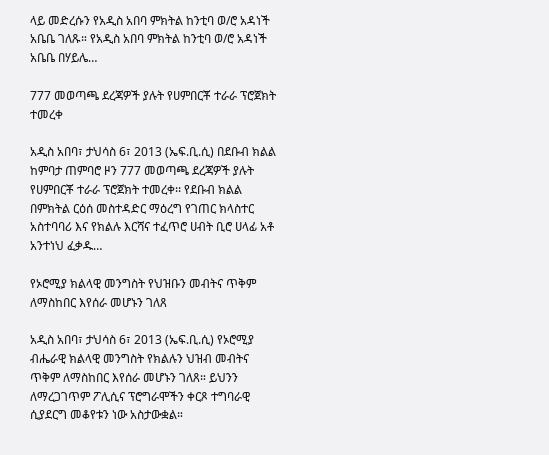ላይ መድረሱን የአዲስ አበባ ምክትል ከንቲባ ወ/ሮ አዳነች አቤቤ ገለጹ። የአዲስ አበባ ምክትል ከንቲባ ወ/ሮ አዳነች አቤቤ በሃይሌ…

777 መወጣጫ ደረጃዎች ያሉት የሀምበርቾ ተራራ ፕሮጀክት ተመረቀ

አዲስ አበባ፣ ታህሳስ 6፣ 2013 (ኤፍ.ቢ.ሲ) በደቡብ ክልል ከምባታ ጠምባሮ ዞን 777 መወጣጫ ደረጃዎች ያሉት የሀምበርቾ ተራራ ፕሮጀክት ተመረቀ፡፡ የደቡብ ክልል በምክትል ርዕሰ መስተዳድር ማዕረግ የገጠር ክላስተር አስተባባሪ እና የክልሉ እርሻና ተፈጥሮ ሀብት ቢሮ ሀላፊ አቶ አንተነህ ፈቃዱ…

የኦሮሚያ ክልላዊ መንግስት የህዝቡን መብትና ጥቅም ለማስከበር እየሰራ መሆኑን ገለጸ

አዲስ አበባ፣ ታህሳስ 6፣ 2013 (ኤፍ.ቢ.ሲ) የኦሮሚያ ብሔራዊ ክልላዊ መንግስት የክልሉን ህዝብ መብትና ጥቅም ለማስከበር እየሰራ መሆኑን ገለጸ። ይህንን ለማረጋገጥም ፖሊሲና ፕሮግራሞችን ቀርጾ ተግባራዊ ሲያደርግ መቆየቱን ነው አስታውቋል።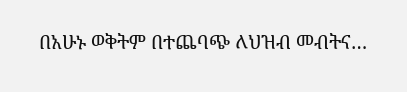በአሁኑ ወቅትም በተጨባጭ ለህዝብ መብትና…